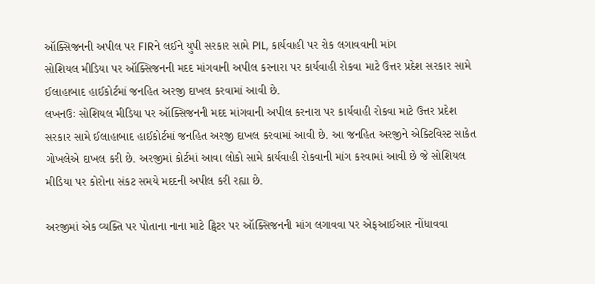ઑક્સિજનની અપીલ પર FIRને લઈને યુપી સરકાર સામે PIL, કાર્યવાહી પર રોક લગાવવાની માંગ
સોશિયલ મીડિયા પર ઑક્સિજનની મદદ માંગવાની અપીલ કરનારા પર કાર્યવાહી રોકવા માટે ઉત્તર પ્રદેશ સરકાર સામે ઈલાહાબાદ હાઈકોર્ટમાં જનહિત અરજી દાખલ કરવામાં આવી છે.
લખનઉઃ સોશિયલ મીડિયા પર ઑક્સિજનની મદદ માંગવાની અપીલ કરનારા પર કાર્યવાહી રોકવા માટે ઉત્તર પ્રદેશ સરકાર સામે ઈલાહાબાદ હાઈકોર્ટમાં જનહિત અરજી દાખલ કરવામાં આવી છે. આ જનહિત અરજીને એક્ટિવિસ્ટ સાકેત ગોખલેએ દાખલ કરી છે. અરજીમાં કોર્ટમાં આવા લોકો સામે કાર્યવાહી રોકવાની માંગ કરવામાં આવી છે જે સોશિયલ મીડિયા પર કોરોના સંકટ સમયે મદદની અપીલ કરી રહ્યા છે.

અરજીમાં એક વ્યક્તિ પર પોતાના નાના માટે ટ્વિટર પર ઑક્સિજનની માંગ લગાવવા પર એફઆઈઆર નોંધાવવા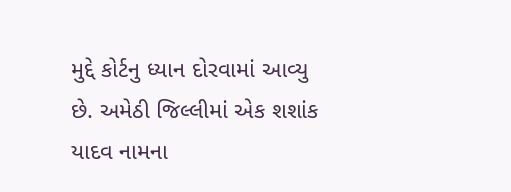મુદ્દે કોર્ટનુ ધ્યાન દોરવામાં આવ્યુ છે. અમેઠી જિલ્લીમાં એક શશાંક યાદવ નામના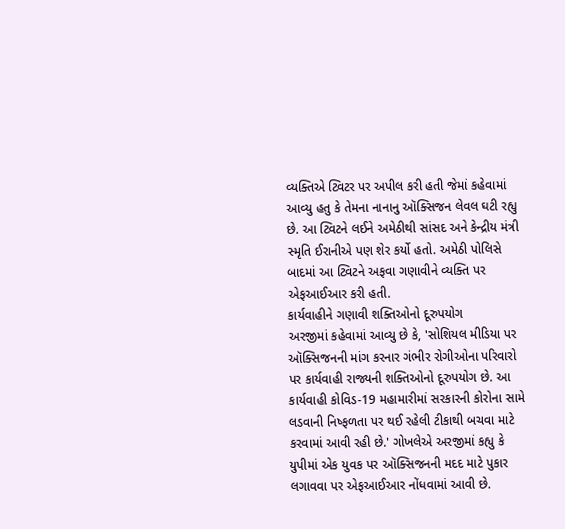વ્યક્તિએ ટ્વિટર પર અપીલ કરી હતી જેમાં કહેવામાં આવ્યુ હતુ કે તેમના નાનાનુ ઑક્સિજન લેવલ ઘટી રહ્યુ છે. આ ટ્વિટને લઈને અમેઠીથી સાંસદ અને કેન્દ્રીય મંત્રી સ્મૃતિ ઈરાનીએ પણ શેર કર્યો હતો. અમેઠી પોલિસે બાદમાં આ ટ્વિટને અફવા ગણાવીને વ્યક્તિ પર એફઆઈઆર કરી હતી.
કાર્યવાહીને ગણાવી શક્તિઓનો દૂરુપયોગ
અરજીમાં કહેવામાં આવ્યુ છે કે, 'સોશિયલ મીડિયા પર ઑક્સિજનની માંગ કરનાર ગંભીર રોગીઓના પરિવારો પર કાર્યવાહી રાજ્યની શક્તિઓનો દૂરુપયોગ છે. આ કાર્યવાહી કોવિડ-19 મહામારીમાં સરકારની કોરોના સામે લડવાની નિષ્ફળતા પર થઈ રહેલી ટીકાથી બચવા માટે કરવામાં આવી રહી છે.' ગોખલેએ અરજીમાં કહ્યુ કે યુપીમાં એક યુવક પર ઑક્સિજનની મદદ માટે પુકાર લગાવવા પર એફઆઈઆર નોંધવામાં આવી છે.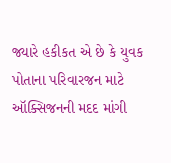જ્યારે હકીકત એ છે કે યુવક પોતાના પરિવારજન માટે ઑક્સિજનની મદદ માંગી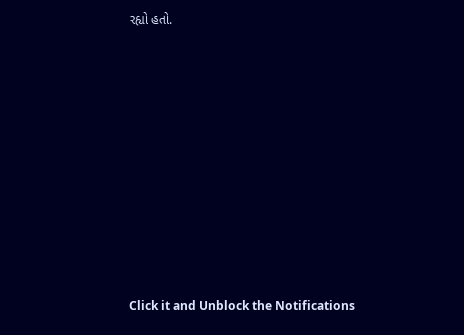રહ્યો હતો.












Click it and Unblock the Notifications